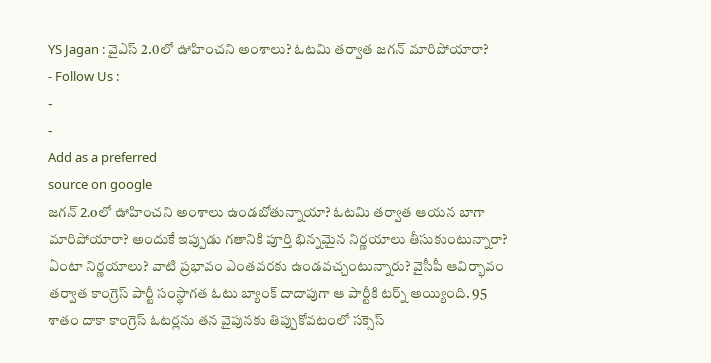YS Jagan : వైఎస్ 2.0లో ఊహించని అంశాలు? ఓటమి తర్వాత జగన్ మారిపోయారా?
- Follow Us :
-
-
Add as a preferred
source on google
జగన్ 2.oలో ఊహించని అంశాలు ఉండబోతున్నాయా? ఓటమి తర్వాత ఆయన బాగా మారిపోయారా? అందుకే ఇప్పుడు గతానికి పూర్తి భిన్నమైన నిర్ణయాలు తీసుకుంటున్నారా? ఏంటా నిర్ణయాలు? వాటి ప్రభావం ఎంతవరకు ఉండవచ్చంటున్నారు? వైసీపీ ఆవిర్భావం తర్వాత కాంగ్రెస్ పార్టీ సంస్థాగత ఓటు బ్యాంక్ దాదాపుగా ఆ పార్టీకి టర్న్ అయ్యింది. 95 శాతం దాకా కాంగ్రెస్ ఓటర్లను తన వైపునకు తిప్పుకోవటంలో సక్సెస్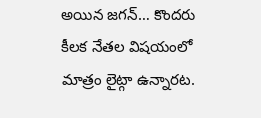అయిన జగన్… కొందరు కీలక నేతల విషయంలో మాత్రం లైట్గా ఉన్నారట.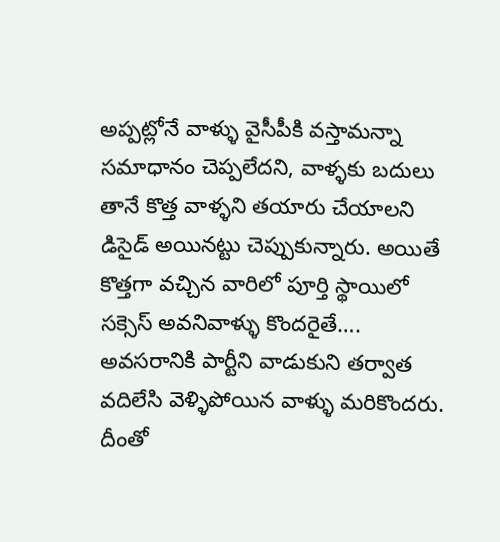అప్పట్లోనే వాళ్ళు వైసీపీకి వస్తామన్నా సమాధానం చెప్పలేదని, వాళ్ళకు బదులు తానే కొత్త వాళ్ళని తయారు చేయాలని డిసైడ్ అయినట్టు చెప్పుకున్నారు. అయితే కొత్తగా వచ్చిన వారిలో పూర్తి స్థాయిలో సక్సెస్ అవనివాళ్ళు కొందరైతే…. అవసరానికి పార్టీని వాడుకుని తర్వాత వదిలేసి వెళ్ళిపోయిన వాళ్ళు మరికొందరు. దీంతో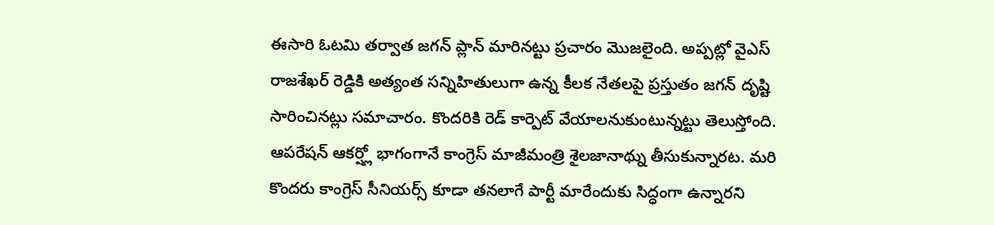ఈసారి ఓటమి తర్వాత జగన్ ప్లాన్ మారినట్టు ప్రచారం మొజలైంది. అప్పట్లో వైఎస్ రాజశేఖర్ రెడ్డికి అత్యంత సన్నిహితులుగా ఉన్న కీలక నేతలపై ప్రస్తుతం జగన్ దృష్టి సారించినట్లు సమాచారం. కొందరికి రెడ్ కార్పెట్ వేయాలనుకుంటున్నట్టు తెలుస్తోంది. ఆపరేషన్ ఆకర్ష్లో భాగంగానే కాంగ్రెస్ మాజీమంత్రి శైలజానాథ్ను తీసుకున్నారట. మరి కొందరు కాంగ్రెస్ సీనియర్స్ కూడా తనలాగే పార్టీ మారేందుకు సిద్ధంగా ఉన్నారని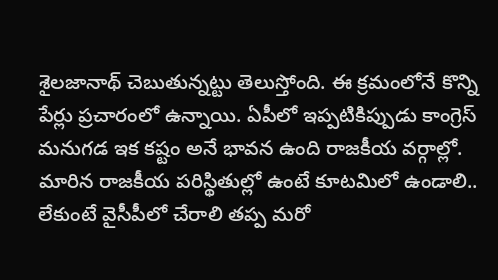శైలజానాథ్ చెబుతున్నట్టు తెలుస్తోంది. ఈ క్రమంలోనే కొన్ని పేర్లు ప్రచారంలో ఉన్నాయి. ఏపీలో ఇప్పటికిప్పుడు కాంగ్రెస్ మనుగడ ఇక కష్టం అనే భావన ఉంది రాజకీయ వర్గాల్లో. మారిన రాజకీయ పరిస్థితుల్లో ఉంటే కూటమిలో ఉండాలి.. లేకుంటే వైసీపీలో చేరాలి తప్ప మరో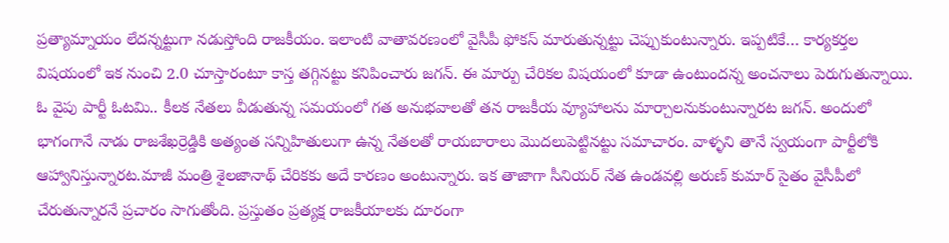ప్రత్యామ్నాయం లేదన్నట్టుగా నడుస్తోంది రాజకీయం. ఇలాంటి వాతావరణంలో వైసీపీ ఫోకస్ మారుతున్నట్టు చెప్పుకుంటున్నారు. ఇప్పటికే… కార్యకర్తల విషయంలో ఇక నుంచి 2.0 చూస్తారంటూ కాస్త తగ్గినట్టు కనిపించారు జగన్. ఈ మార్పు చేరికల విషయంలో కూడా ఉంటుందన్న అంచనాలు పెరుగుతున్నాయి.
ఓ వైపు పార్టీ ఓటమి.. కీలక నేతలు వీడుతున్న సమయంలో గత అనుభవాలతో తన రాజకీయ వ్యూహాలను మార్చాలనుకుంటున్నారట జగన్. అందులో భాగంగానే నాడు రాజశేఖర్రెడ్డికి అత్యంత సన్నిహితులుగా ఉన్న నేతలతో రాయబారాలు మొదలుపెట్టినట్టు సమాచారం. వాళ్ళని తానే స్వయంగా పార్టీలోకి ఆహ్వానిస్తున్నారట.మాజీ మంత్రి శైలజానాథ్ చేరికకు అదే కారణం అంటున్నారు. ఇక తాజాగా సీనియర్ నేత ఉండవల్లి అరుణ్ కుమార్ సైతం వైసీపీలో చేరుతున్నారనే ప్రచారం సాగుతోంది. ప్రస్తుతం ప్రత్యక్ష రాజకీయాలకు దూరంగా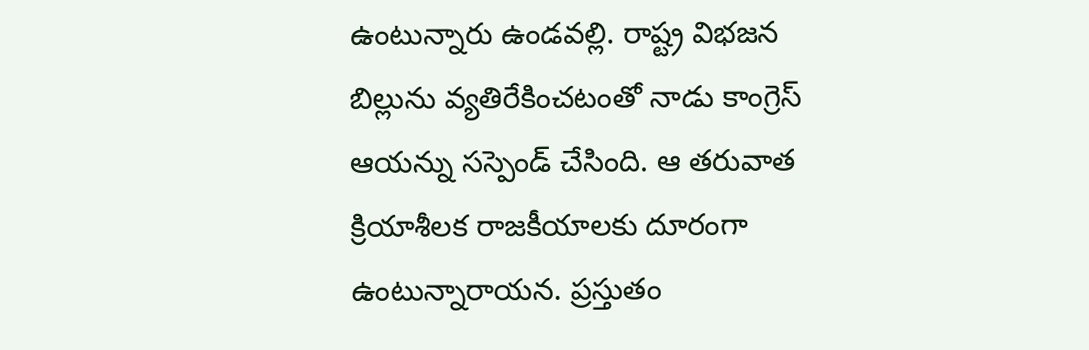ఉంటున్నారు ఉండవల్లి. రాష్ట్ర విభజన బిల్లును వ్యతిరేకించటంతో నాడు కాంగ్రెస్ ఆయన్ను సస్పెండ్ చేసింది. ఆ తరువాత క్రియాశీలక రాజకీయాలకు దూరంగా ఉంటున్నారాయన. ప్రస్తుతం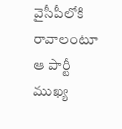వైసీపీలోకి రావాలంటూ ఆ పార్టీ ముఖ్య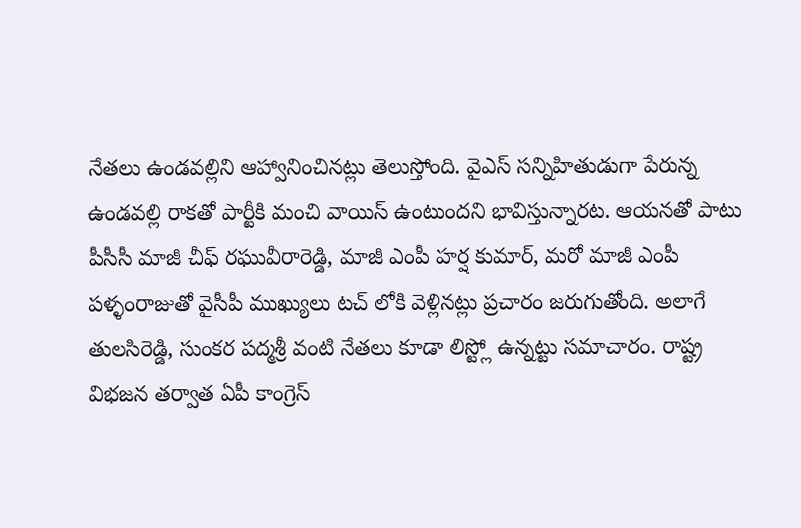నేతలు ఉండవల్లిని ఆహ్వానించినట్లు తెలుస్తోంది. వైఎస్ సన్నిహితుడుగా పేరున్న ఉండవల్లి రాకతో పార్టీకి మంచి వాయిస్ ఉంటుందని భావిస్తున్నారట. ఆయనతో పాటు పీసీసీ మాజీ చీఫ్ రఘువీరారెడ్డి, మాజీ ఎంపీ హర్ష కుమార్, మరో మాజీ ఎంపీ పళ్ళంరాజుతో వైసీపీ ముఖ్యులు టచ్ లోకి వెళ్లినట్లు ప్రచారం జరుగుతోంది. అలాగే తులసిరెడ్డి, సుంకర పద్మశ్రీ వంటి నేతలు కూడా లిస్ట్లో ఉన్నట్టు సమాచారం. రాష్ట్ర విభజన తర్వాత ఏపీ కాంగ్రెస్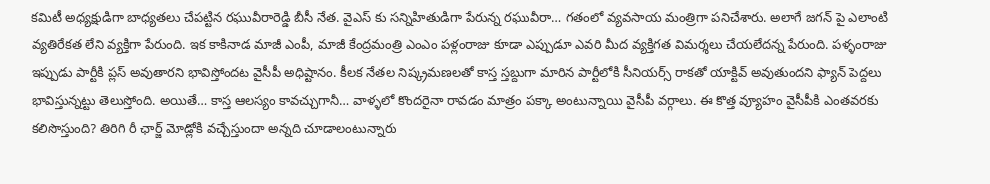కమిటీ అధ్యక్షుడిగా బాధ్యతలు చేపట్టిన రఘువీరారెడ్డి బీసీ నేత. వైఎస్ కు సన్నిహితుడిగా పేరున్న రఘువీరా… గతంలో వ్యవసాయ మంత్రిగా పనిచేశారు. అలాగే జగన్ పై ఎలాంటి వ్యతిరేకత లేని వ్యక్తిగా పేరుంది. ఇక కాకినాడ మాజీ ఎంపీ, మాజీ కేంద్రమంత్రి ఎంఎం పళ్లంరాజు కూడా ఎప్పుడూ ఎవరి మీద వ్యక్తిగత విమర్శలు చేయలేదన్న పేరుంది. పళ్ళంరాజు ఇప్పుడు పార్టీకి ప్లస్ అవుతారని భావిస్తోందట వైసీపీ అధిష్టానం. కీలక నేతల నిష్క్రమణలతో కాస్త స్తబ్దుగా మారిన పార్టీలోకి సీనియర్స్ రాకతో యాక్టివ్ అవుతుందని ఫ్యాన్ పెద్దలు భావిస్తున్నట్టు తెలుస్తోంది. అయితే… కాస్త ఆలస్యం కావచ్చుగానీ… వాళ్ళలో కొందరైనా రావడం మాత్రం పక్కా అంటున్నాయి వైసీపీ వర్గాలు. ఈ కొత్త వ్యూహం వైసీపీకి ఎంతవరకు కలిసొస్తుంది? తిరిగి రీ ఛార్జ్ మోడ్లోకి వచ్చేస్తుందా అన్నది చూడాలంటున్నారు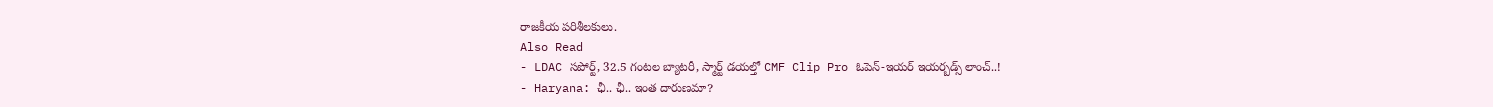రాజకీయ పరిశీలకులు.
Also Read
- LDAC సపోర్ట్, 32.5 గంటల బ్యాటరీ, స్మార్ట్ డయల్తో CMF Clip Pro ఓపెన్-ఇయర్ ఇయర్బడ్స్ లాంచ్..!
- Haryana: ఛీ.. ఛీ.. ఇంత దారుణమా?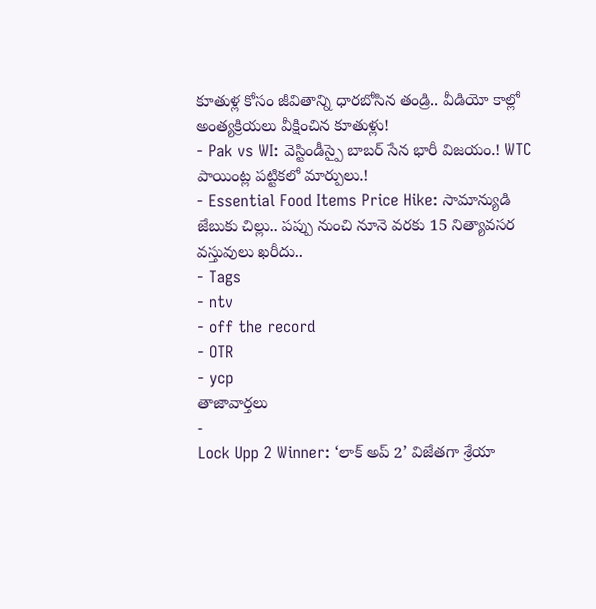కూతుళ్ల కోసం జీవితాన్ని ధారబోసిన తండ్రి.. వీడియో కాల్లో అంత్యక్రియలు వీక్షించిన కూతుళ్లు!
- Pak vs WI: వెస్టిండీస్పై బాబర్ సేన భారీ విజయం.! WTC పాయింట్ల పట్టికలో మార్పులు.!
- Essential Food Items Price Hike: సామాన్యుడి జేబుకు చిల్లు.. పప్పు నుంచి నూనె వరకు 15 నిత్యావసర వస్తువులు ఖరీదు..
- Tags
- ntv
- off the record
- OTR
- ycp
తాజావార్తలు
-
Lock Upp 2 Winner: ‘లాక్ అప్ 2’ విజేతగా శ్రేయా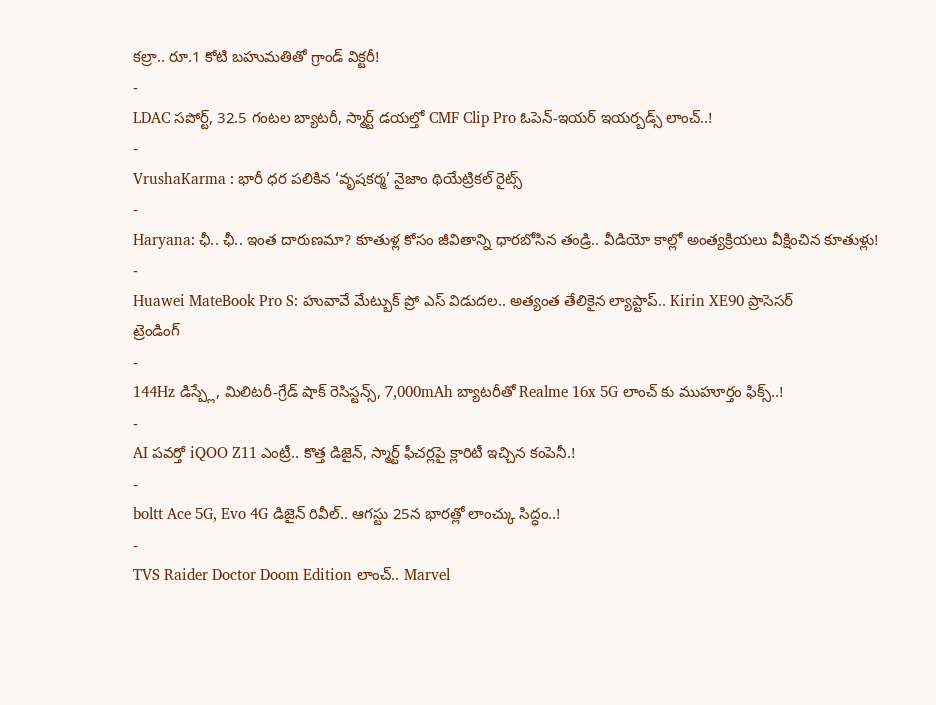కల్రా.. రూ.1 కోటి బహుమతితో గ్రాండ్ విక్టరీ!
-
LDAC సపోర్ట్, 32.5 గంటల బ్యాటరీ, స్మార్ట్ డయల్తో CMF Clip Pro ఓపెన్-ఇయర్ ఇయర్బడ్స్ లాంచ్..!
-
VrushaKarma : భారీ ధర పలికిన ‘వృషకర్మ’ నైజాం థియేట్రికల్ రైట్స్
-
Haryana: ఛీ.. ఛీ.. ఇంత దారుణమా? కూతుళ్ల కోసం జీవితాన్ని ధారబోసిన తండ్రి.. వీడియో కాల్లో అంత్యక్రియలు వీక్షించిన కూతుళ్లు!
-
Huawei MateBook Pro S: హువావే మేట్బుక్ ప్రో ఎస్ విడుదల.. అత్యంత తేలికైన ల్యాప్టాప్.. Kirin XE90 ప్రాసెసర్
ట్రెండింగ్
-
144Hz డిస్ప్లే, మిలిటరీ-గ్రేడ్ షాక్ రెసిస్టన్స్, 7,000mAh బ్యాటరీతో Realme 16x 5G లాంచ్ కు ముహూర్తం ఫిక్స్..!
-
AI పవర్తో iQOO Z11 ఎంట్రీ.. కొత్త డిజైన్, స్మార్ట్ ఫీచర్లపై క్లారిటీ ఇచ్చిన కంపెనీ.!
-
boltt Ace 5G, Evo 4G డిజైన్ రివీల్.. ఆగస్టు 25న భారత్లో లాంచ్కు సిద్ధం..!
-
TVS Raider Doctor Doom Edition లాంచ్.. Marvel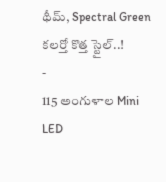థీమ్, Spectral Green కలర్తో కొత్త స్టైల్..!
-
115 అంగుళాల Mini LED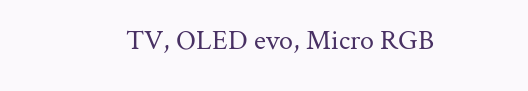TV, OLED evo, Micro RGB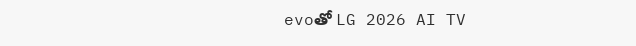evoతో LG 2026 AI TV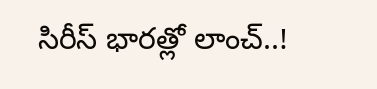సిరీస్ భారత్లో లాంచ్..!